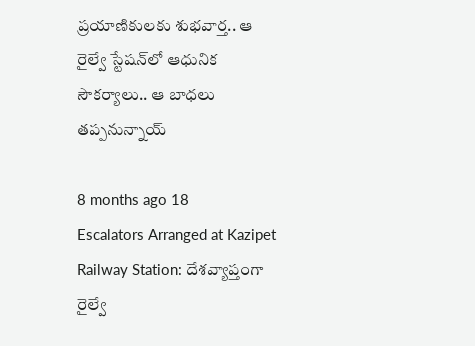ప్రయాణికులకు శుభవార్త.. ఆ రైల్వే స్టేషన్‌లో ఆధునిక సౌకర్యాలు.. ఆ బాధలు తప్పనున్నాయ్

8 months ago 18
Escalators Arranged at Kazipet Railway Station: దేశవ్యాప్తంగా రైల్వే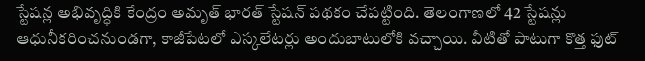స్టేషన్ల అభివృద్ధికి కేంద్రం అమృత్ భారత్ స్టేషన్ పథకం చేపట్టింది. తెలంగాణలో 42 స్టేషన్లు ఆధునీకరించనుండగా, కాజీపేటలో ఎస్కలేటర్లు అందుబాటులోకి వచ్చాయి. వీటితో పాటుగా కొత్త ఫుట్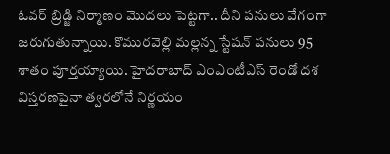ఓవర్ బ్రిడ్జి నిర్మాణం మొదలు పెట్టగా.. దీని పనులు వేగంగా జరుగుతున్నాయి. కొమురవెల్లి మల్లన్న స్టేషన్ పనులు 95 శాతం పూర్తయ్యాయి. హైదరాబాద్ ఎంఎంటీఎస్ రెండో దశ విస్తరణపైనా త్వరలోనే నిర్ణయం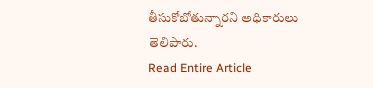తీసుకోబోతున్నారని అధికారులు తెలిపారు.
Read Entire Article